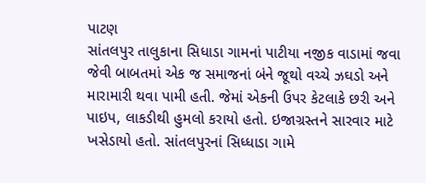પાટણ
સાંતલપુર તાલુકાના સિધાડા ગામનાં પાટીયા નજીક વાડામાં જવા જેવી બાબતમાં એક જ સમાજનાં બંને જૂથો વચ્ચે ઝઘડો અને મારામારી થવા પામી હતી. જેમાં એકની ઉપર કેટલાકે છરી અને પાઇપ, લાકડીથી હુમલો કરાયો હતો. ઇજાગ્રસ્તને સારવાર માટે ખસેડાયો હતો. સાંતલપુરનાં સિધ્ધાડા ગામે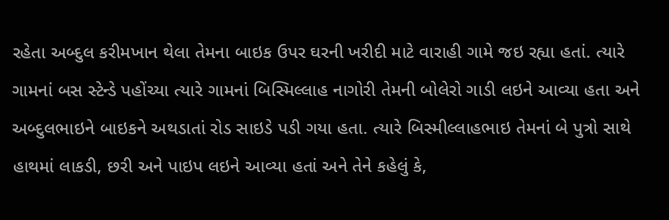રહેતા અબ્દુલ કરીમખાન થેલા તેમના બાઇક ઉપર ઘરની ખરીદી માટે વારાહી ગામે જઇ રહ્યા હતાં. ત્યારે ગામનાં બસ સ્ટેન્ડે પહોંચ્યા ત્યારે ગામનાં બિસ્મિલ્લાહ નાગોરી તેમની બોલેરો ગાડી લઇને આવ્યા હતા અને અબ્દુલભાઇને બાઇકને અથડાતાં રોડ સાઇડે પડી ગયા હતા. ત્યારે બિસ્મીલ્લાહભાઇ તેમનાં બે પુત્રો સાથે હાથમાં લાકડી, છરી અને પાઇપ લઇને આવ્યા હતાં અને તેને કહેલું કે,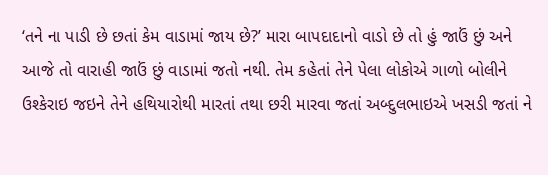‘તને ના પાડી છે છતાં કેમ વાડામાં જાય છે?’ મારા બાપદાદાનો વાડો છે તો હું જાઉં છું અને આજે તો વારાહી જાઉં છું વાડામાં જતો નથી. તેમ કહેતાં તેને પેલા લોકોએ ગાળો બોલીને ઉશ્કેરાઇ જઇને તેને હથિયારોથી મારતાં તથા છરી મારવા જતાં અબ્દુલભાઇએ ખસડી જતાં ને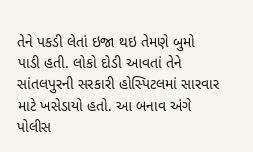તેને પકડી લેતાં ઇજા થઇ તેમણે બુમો પાડી હતી. લોકો દોડી આવતાં તેને સાંતલપુરની સરકારી હોસ્પિટલમાં સારવાર માટે ખસેડાયો હતો. આ બનાવ અંગે પોલીસ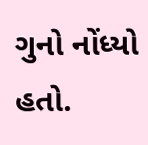ગુનો નોંધ્યો હતો.